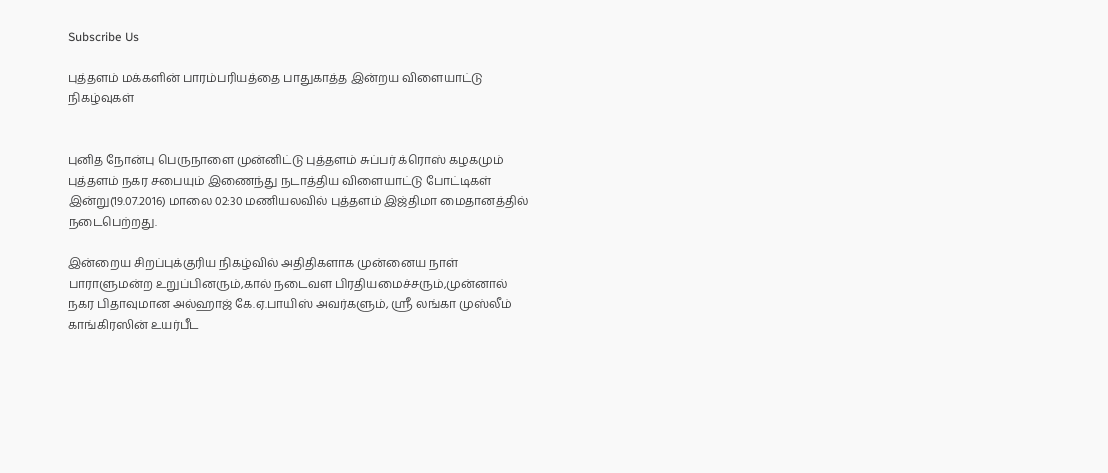Subscribe Us

புத்தளம் மக்களின் பாரம்பரியத்தை பாதுகாத்த இன்றய விளையாட்டு நிகழ்வுகள்


புனித நோன்பு பெருநாளை முன்னிட்டு புத்தளம் சுப்பர் க்ரொஸ் கழகமும் புத்தளம் நகர சபையும் இணைந்து நடாத்திய விளையாட்டு போட்டிகள் இன்று(19.07.2016) மாலை 02:30 மணியலவில் புத்தளம் இஜ்திமா மைதானத்தில் நடைபெற்றது.

இன்றைய சிறப்புக்குரிய நிகழ்வில் அதிதிகளாக முன்னைய நாள் பாராளுமன்ற உறுப்பினரும்,கால் நடைவள பிரதியமைச்சரும்,முன்னால் நகர பிதாவுமான அல்ஹாஜ் கே.ஏ.பாயிஸ் அவர்களும், ஶ்ரீ லங்கா முஸ்லீம் காங்கிரஸின் உயர்பீட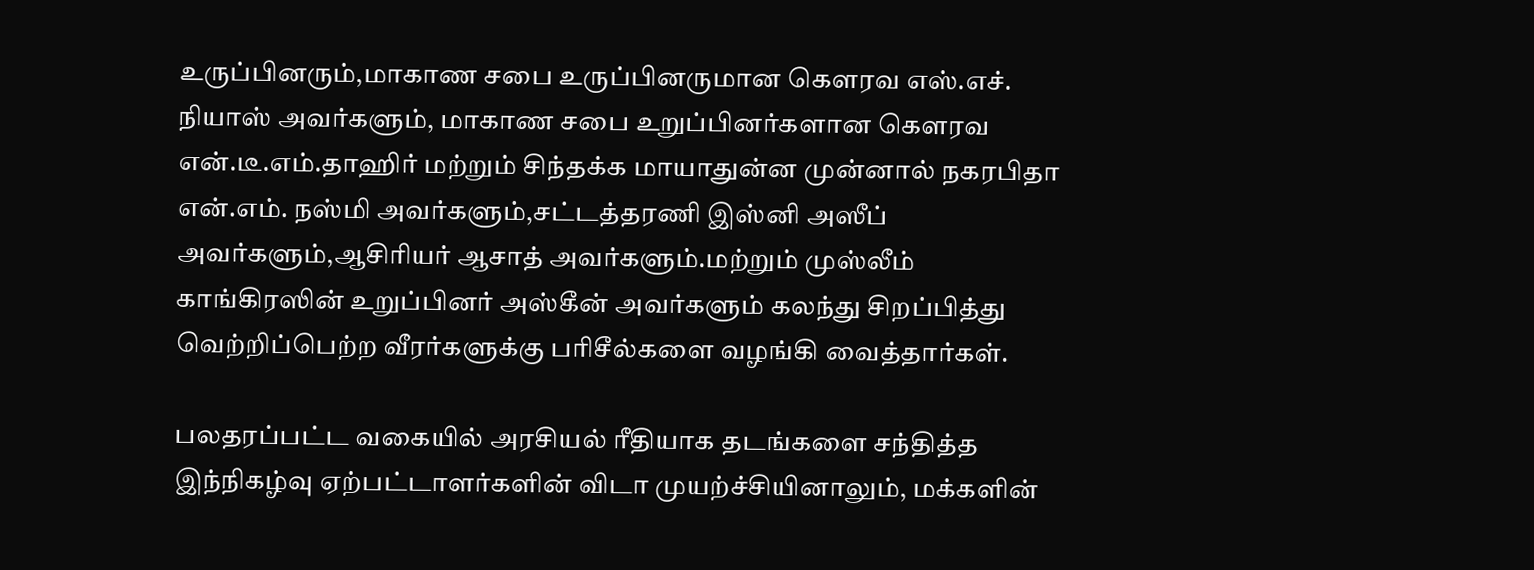உருப்பினரும்,மாகாண சபை உருப்பினருமான கெளரவ எஸ்.எச். நியாஸ் அவர்களும், மாகாண சபை உறுப்பினர்களான கெளரவ என்.டீ.எம்.தாஹிர் மற்றும் சிந்தக்க மாயாதுன்ன முன்னால் நகரபிதா என்.எம். நஸ்மி அவர்களும்,சட்டத்தரணி இஸ்னி அஸீப் அவர்களும்,ஆசிரியர் ஆசாத் அவர்களும்.மற்றும் முஸ்லீம் காங்கிரஸின் உறுப்பினர் அஸ்கீன் அவர்களும் கலந்து சிறப்பித்து வெற்றிப்பெற்ற வீரர்களுக்கு பரிசீல்களை வழங்கி வைத்தார்கள்.

பலதரப்பட்ட வகையில் அரசியல் ரீதியாக தடங்களை சந்தித்த இந்நிகழ்வு ஏற்பட்டாளர்களின் விடா முயற்ச்சியினாலும், மக்களின்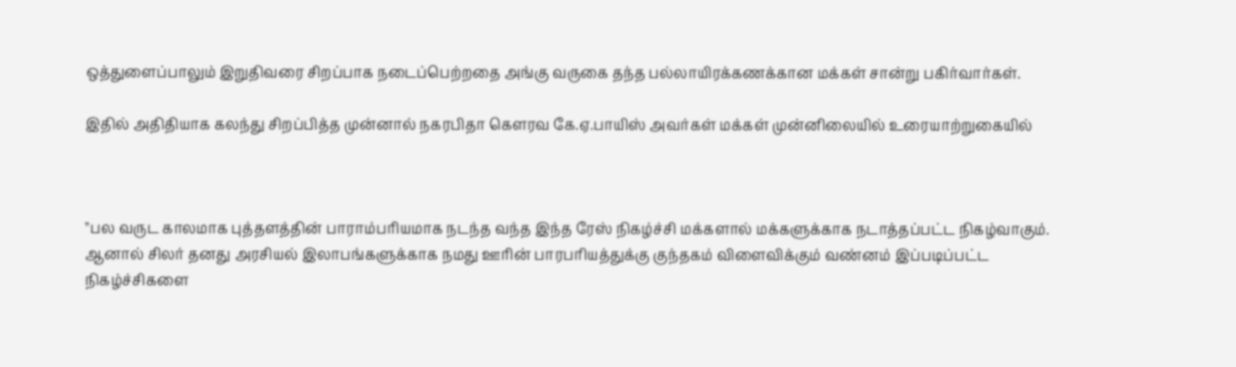ஒத்துளைப்பாலும் இறுதிவரை சிறப்பாக நடைப்பெற்றதை அங்கு வருகை தந்த பல்லாயிரக்கணக்கான மக்கள் சான்று பகிர்வார்கள்.

இதில் அதிதியாக கலந்து சிறப்பித்த முன்னால் நகரபிதா கெளரவ கே.ஏ.பாயிஸ் அவர்கள் மக்கள் முன்னிலையில் உரையாற்றுகையில்



''பல வருட காலமாக புத்தளத்தின் பாராம்பரியமாக நடந்த வந்த இந்த ரேஸ் நிகழ்ச்சி மக்களால் மக்களுக்காக நடாத்தப்பட்ட நிகழ்வாகும். ஆனால் சிலர் தனது அரசியல் இலாபங்களுக்காக நமது ஊரின் பாரபரியத்துக்கு குந்தகம் விளைவிக்கும் வண்னம் இப்படிப்பட்ட நிகழ்ச்சிகளை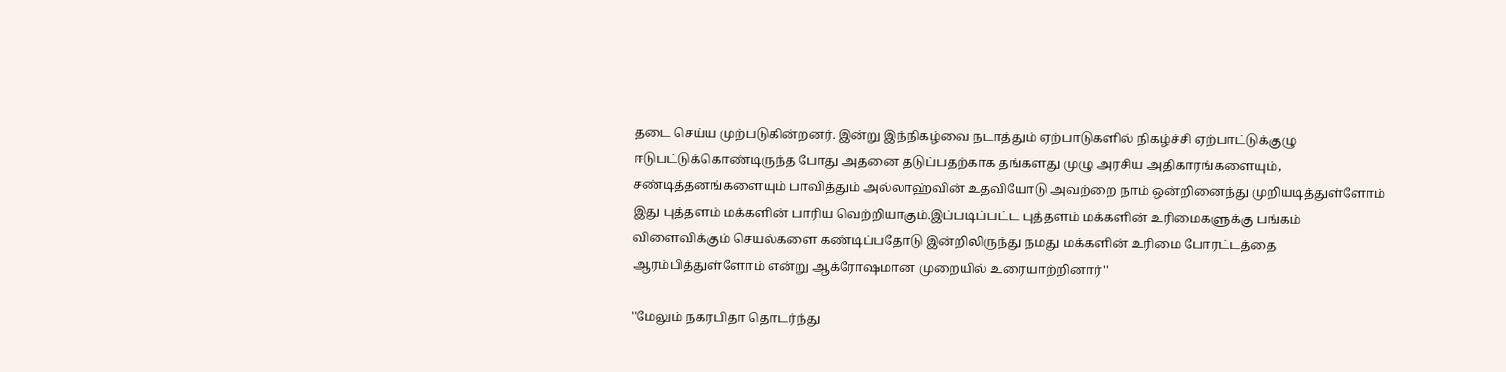தடை செய்ய முற்படுகின்றனர். இன்று இந்நிகழ்வை நடாத்தும் ஏற்பாடுகளில் நிகழ்ச்சி ஏற்பாட்டுக்குழு ஈடுபட்டுக்கொண்டிருந்த போது அதனை தடுப்பதற்காக தங்களது முழு அரசிய அதிகாரங்களையும், சண்டித்தனங்களையும் பாவித்தும் அல்லாஹ்வின் உதவியோடு அவற்றை நாம் ஒன்றினைந்து முறியடித்துள்ளோம் இது புத்தளம் மக்களின் பாரிய வெற்றியாகும்.இப்படிப்பட்ட புத்தளம் மக்களின் உரிமைகளுக்கு பங்கம் விளைவிக்கும் செயல்களை கண்டிப்பதோடு இன்றிலிருந்து நமது மக்களின் உரிமை போரட்டத்தை ஆரம்பித்துள்ளோம் என்று ஆக்ரோஷமான முறையில் உரையாற்றினார்''

''மேலும் நகரபிதா தொடர்ந்து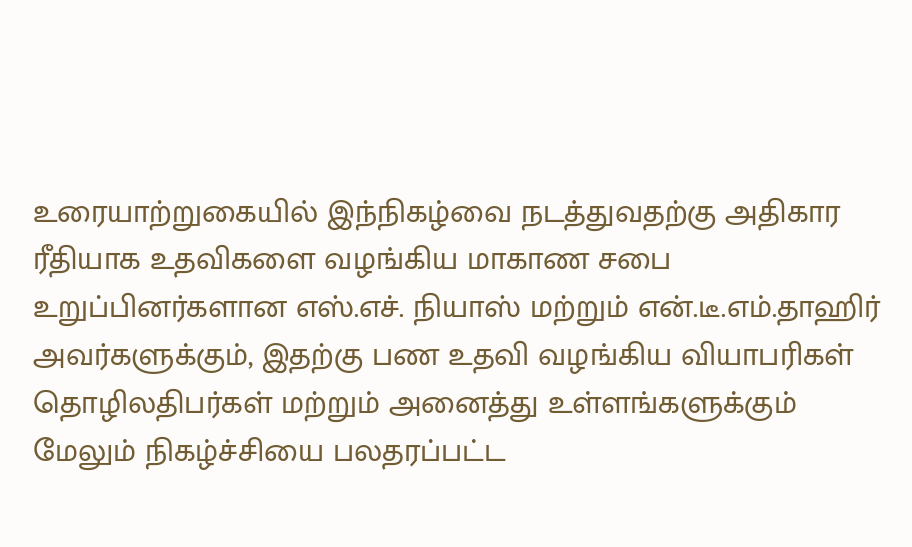உரையாற்றுகையில் இந்நிகழ்வை நடத்துவதற்கு அதிகார ரீதியாக உதவிகளை வழங்கிய மாகாண சபை உறுப்பினர்களான எஸ்.எச். நியாஸ் மற்றும் என்.டீ.எம்.தாஹிர் அவர்களுக்கும், இதற்கு பண உதவி வழங்கிய வியாபரிகள் தொழிலதிபர்கள் மற்றும் அனைத்து உள்ளங்களுக்கும் மேலும் நிகழ்ச்சியை பலதரப்பட்ட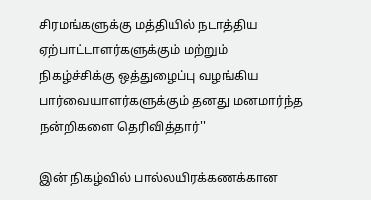சிரமங்களுக்கு மத்தியில் நடாத்திய ஏற்பாட்டாளர்களுக்கும் மற்றும் நிகழ்ச்சிக்கு ஒத்துழைப்பு வழங்கிய பார்வையாளர்களுக்கும் தனது மனமார்ந்த நன்றிகளை தெரிவித்தார்''

இன் நிகழ்வில் பால்லயிரக்கணக்கான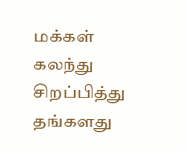மக்கள் கலந்து சிறப்பித்து தங்களது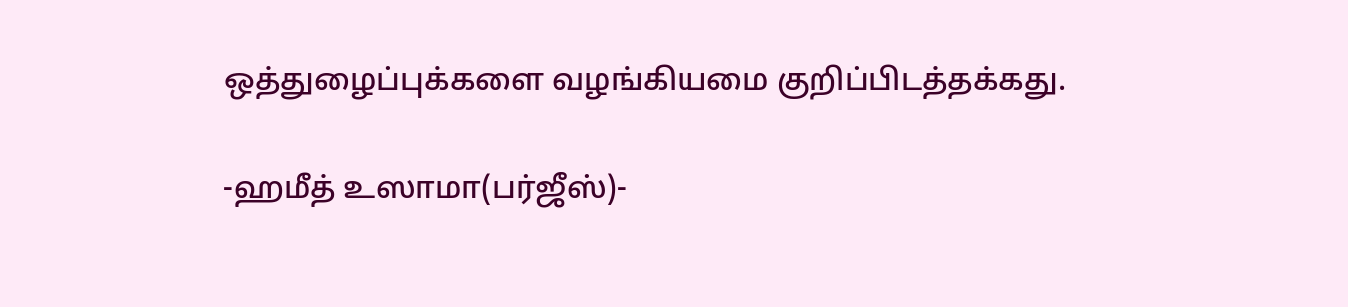ஒத்துழைப்புக்களை வழங்கியமை குறிப்பிடத்தக்கது.

-ஹமீத் உஸாமா(பர்ஜீஸ்)-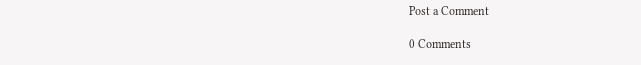Post a Comment

0 Comments